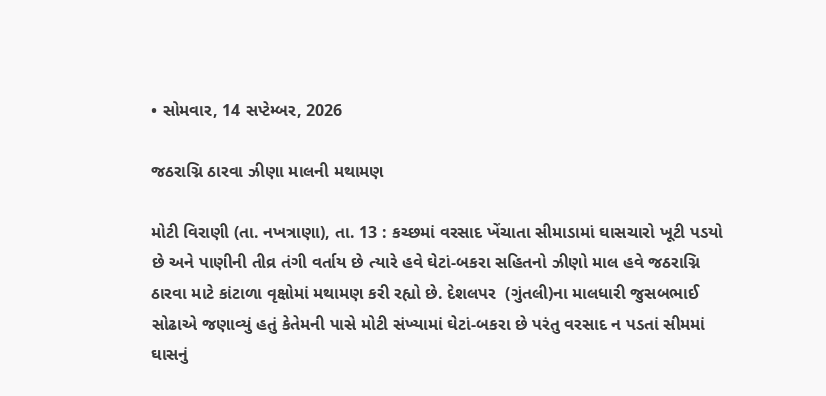• સોમવાર, 14 સપ્ટેમ્બર, 2026

જઠરાગ્નિ ઠારવા ઝીણા માલની મથામણ

મોટી વિરાણી (તા. નખત્રાણા), તા. 13 : કચ્છમાં વરસાદ ખેંચાતા સીમાડામાં ઘાસચારો ખૂટી પડયો છે અને પાણીની તીવ્ર તંગી વર્તાય છે ત્યારે હવે ઘેટાં-બકરા સહિતનો ઝીણો માલ હવે જઠરાગ્નિ ઠારવા માટે કાંટાળા વૃક્ષોમાં મથામણ કરી રહ્યો છે. દેશલપર  (ગુંતલી)ના માલધારી જુસબભાઈ સોઢાએ જણાવ્યું હતું કેતેમની પાસે મોટી સંખ્યામાં ઘેટાં-બકરા છે પરંતુ વરસાદ ન પડતાં સીમમાં ઘાસનું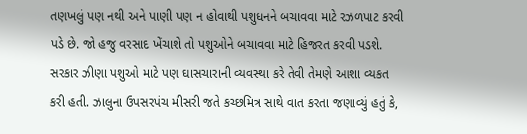તણખલું પણ નથી અને પાણી પણ ન હોવાથી પશુધનને બચાવવા માટે રઝળપાટ કરવી પડે છે. જો હજુ વરસાદ ખેંચાશે તો પશુઓને બચાવવા માટે હિજરત કરવી પડશે. સરકાર ઝીણા પશુઓ માટે પણ ઘાસચારાની વ્યવસ્થા કરે તેવી તેમણે આશા વ્યકત કરી હતી. ઝાલુના ઉપસરપંચ મીસરી જતે કચ્છમિત્ર સાથે વાત કરતા જણાવ્યું હતું કે,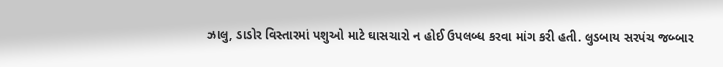ઝાલુ, ડાડોર વિસ્તારમાં પશુઓ માટે ઘાસચારો ન હોઈ ઉપલબ્ધ કરવા માંગ કરી હતી. લુડબાય સરપંચ જબ્બાર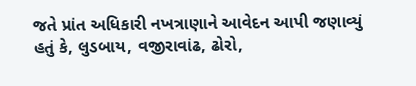જતે પ્રાંત અધિકારી નખત્રાણાને આવેદન આપી જણાવ્યું હતું કે, લુડબાય, વજીરાવાંઢ, ઢોરો,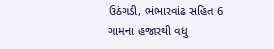ઉઠંગડી, ભંભારવાંઢ સહિત 6 ગામના હજારથી વધુ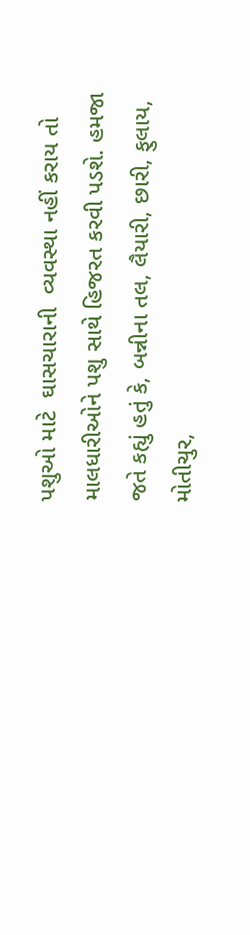પશુઓ માટે  ઘાસચારાની  વ્યવસ્થા નહીં કરાય તો માલધારીઓને પશુ સાથે હિજરત કરવી પડશે. હમજા જતે કહ્યું હતું કે, બન્નીના તલ, લૈયારી, છારી, ફુલાય, મોતીચુર,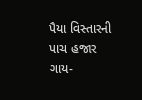પૈયા વિસ્તારની પાચ હજાર ગાય-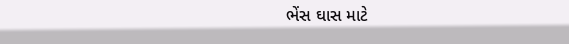ભેંસ ઘાસ માટે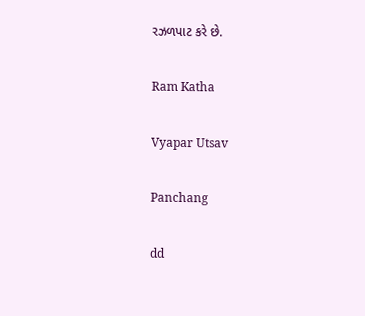રઝળપાટ કરે છે.

Ram Katha

Vyapar Utsav

Panchang

dd